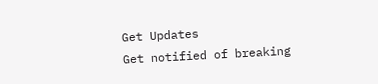Get Updates
Get notified of breaking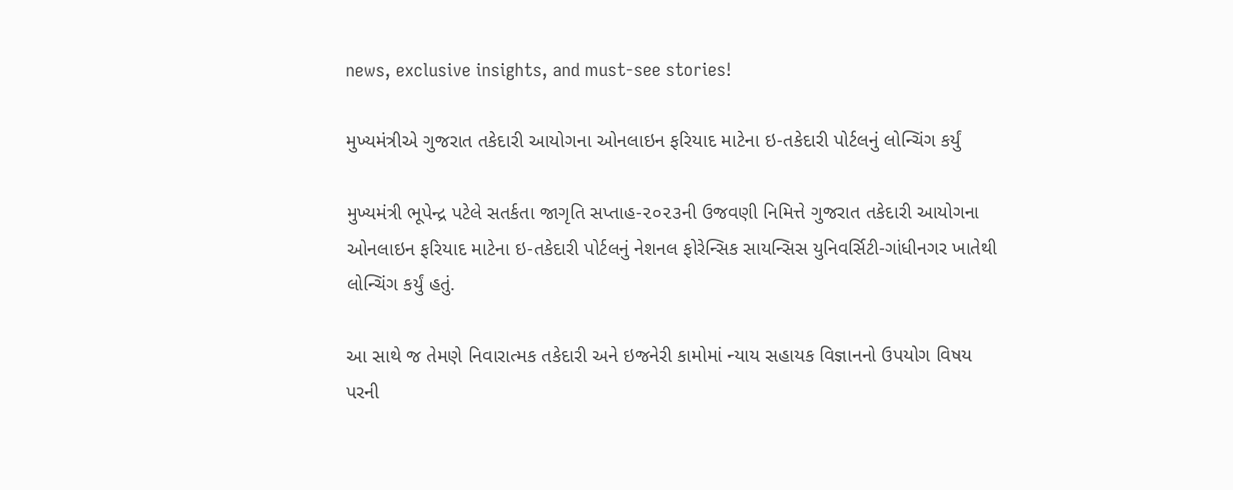news, exclusive insights, and must-see stories!

મુખ્યમંત્રીએ ગુજરાત તકેદારી આયોગના ઓનલાઇન ફરિયાદ માટેના ઇ-તકેદારી પોર્ટલનું લોન્ચિંગ કર્યું

મુખ્યમંત્રી ભૂપેન્દ્ર પટેલે સતર્કતા જાગૃતિ સપ્તાહ-૨૦૨૩ની ઉજવણી નિમિત્તે ગુજરાત તકેદારી આયોગના ઓનલાઇન ફરિયાદ માટેના ઇ-તકેદારી પોર્ટલનું નેશનલ ફોરેન્સિક સાયન્સિસ યુનિવર્સિટી-ગાંધીનગર ખાતેથી લોન્ચિંગ કર્યું હતું.

આ સાથે જ તેમણે નિવારાત્મક તકેદારી અને ઇજનેરી કામોમાં ન્યાય સહાયક વિજ્ઞાનનો ઉપયોગ વિષય પરની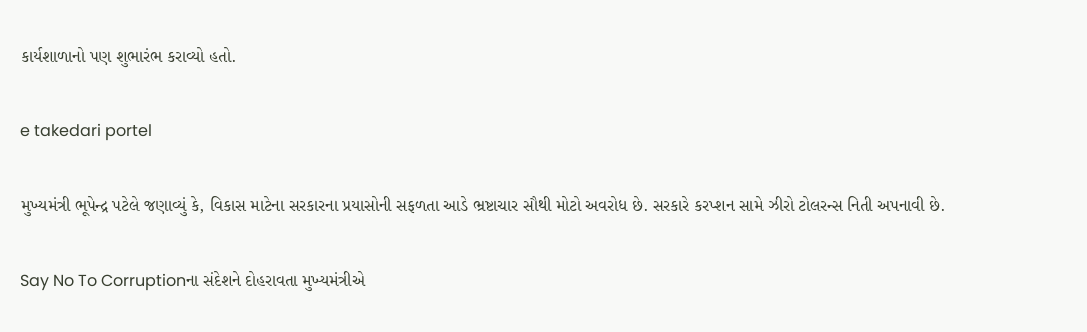કાર્યશાળાનો પણ શુભારંભ કરાવ્યો હતો.

e takedari portel

મુખ્યમંત્રી ભૂપેન્દ્ર પટેલે જણાવ્યું કે, વિકાસ માટેના સરકારના પ્રયાસોની સફળતા આડે ભ્રષ્ટાચાર સૌથી મોટો અવરોધ છે. સરકારે કરપ્શન સામે ઝીરો ટોલરન્‍સ નિતી અપનાવી છે.

Say No To Corruptionના સંદેશને દોહરાવતા મુખ્યમંત્રીએ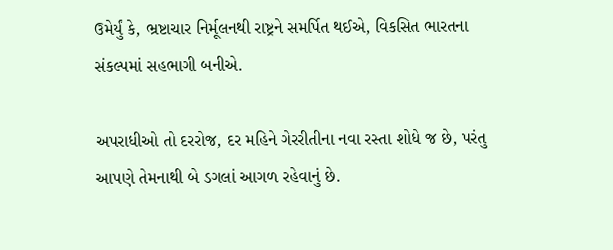ઉમેર્યું કે, ભ્રષ્ટાચાર નિર્મૂલનથી રાષ્ટ્રને સમર્પિત થઈએ, વિકસિત ભારતના સંકલ્પમાં સહભાગી બનીએ.

અપરાધીઓ તો દરરોજ, દર મહિને ગેરરીતીના નવા રસ્તા શોધે જ છે, પરંતુ આપણે તેમનાથી બે ડગલાં આગળ રહેવાનું છે.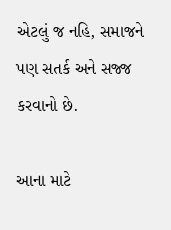એટલું જ નહિ, સમાજને પણ સતર્ક અને સજ્જ કરવાનો છે.

આના માટે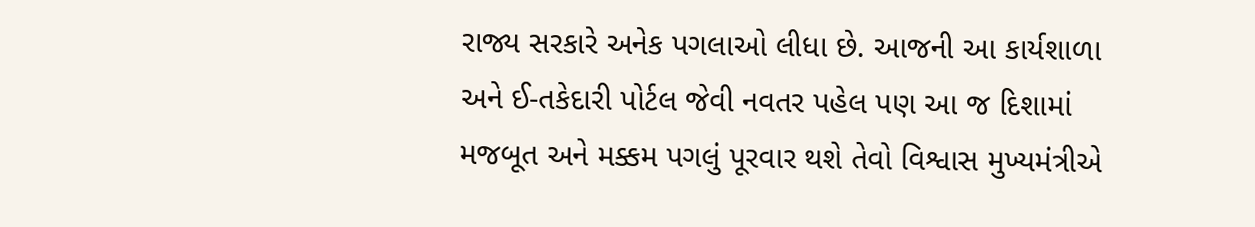રાજ્ય સરકારે અનેક પગલાઓ લીધા છે. આજની આ કાર્યશાળા અને ઈ-તકેદારી પોર્ટલ જેવી નવતર પહેલ પણ આ જ દિશામાં મજબૂત અને મક્કમ પગલું પૂરવાર થશે તેવો વિશ્વાસ મુખ્યમંત્રીએ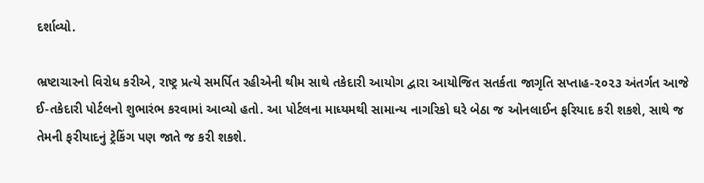દર્શાવ્યો.

ભ્રષ્ટાચારનો વિરોધ કરીએ, રાષ્ટ્ર પ્રત્યે સમર્પિત રહીએની થીમ સાથે તકેદારી આયોગ દ્વારા આયોજિત સતર્કતા જાગૃતિ સપ્તાહ-૨૦૨૩ અંતર્ગત આજે ઈ-તકેદારી પોર્ટલનો શુભારંભ કરવામાં આવ્યો હતો. આ પોર્ટલના માધ્યમથી સામાન્ય નાગરિકો ઘરે બેઠા જ ઓનલાઈન ફરિયાદ કરી શકશે, સાથે જ તેમની ફરીયાદનું ટ્રેકિંગ પણ જાતે જ કરી શકશે.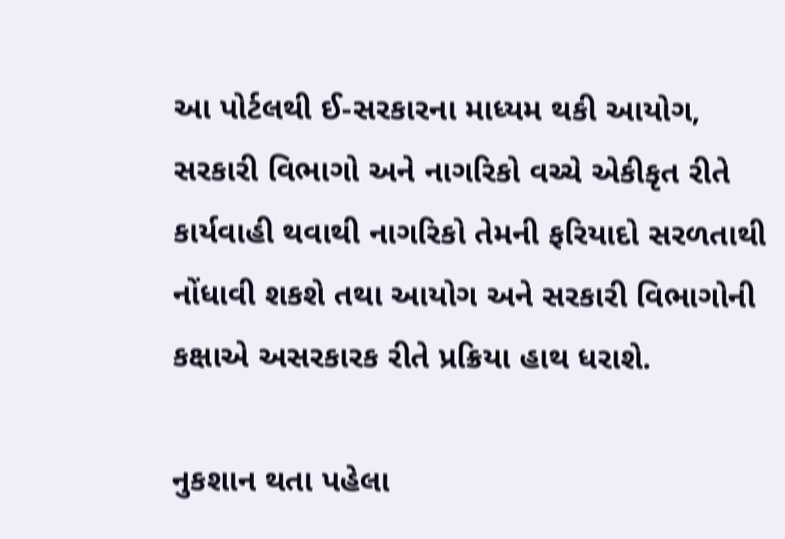આ પોર્ટલથી ઈ-સરકારના માધ્યમ થકી આયોગ, સરકારી વિભાગો અને નાગરિકો વચ્ચે એકીકૃત રીતે કાર્યવાહી થવાથી નાગરિકો તેમની ફરિયાદો સરળતાથી નોંધાવી શકશે તથા આયોગ અને સરકારી વિભાગોની કક્ષાએ અસરકારક રીતે પ્રક્રિયા હાથ ધરાશે.

નુકશાન થતા પહેલા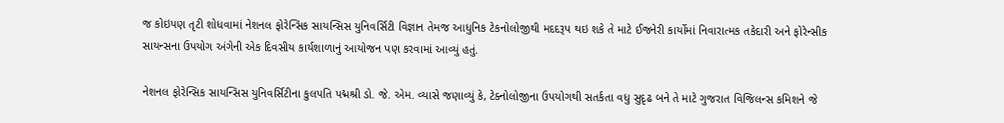જ કોઇપણ તૃટી શોધવામાં નેશનલ ફોરેન્સિક સાયન્સિસ યુનિવર્સિટી વિજ્ઞાન તેમજ આધુનિક ટેકનોલોજીથી મદદરૂપ થઇ શકે તે માટે ઈજનેરી કાર્યોમાં નિવારાત્મક તકેદારી અને ફોરેન્‍સીક સાયન્‍સના ઉપયોગ અંગેની એક દિવસીય કાર્યશાળાનું આયોજન પણ કરવામાં આવ્યું હતું.

નેશનલ ફોરેન્સિક સાયન્સિસ યુનિવર્સિટીના કુલપતિ પદ્મશ્રી ડો. જે. એમ. વ્યાસે જણાવ્યું કે, ટેક્નોલોજીના ઉપયોગથી સતર્કતા વધુ સુદૃઢ બને તે માટે ગુજરાત વિજિલન્સ કમિશને જે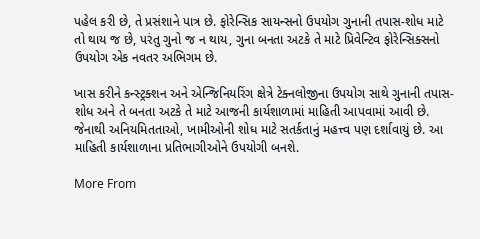પહેલ કરી છે, તે પ્રસંશાને પાત્ર છે. ફોરેન્સિક સાયન્સનો ઉપયોગ ગુનાની તપાસ-શોધ માટે તો થાય જ છે, પરંતુ ગુનો જ ન થાય, ગુના બનતા અટકે તે માટે પ્રિવેન્ટિવ ફોરેન્સિક્સનો ઉપયોગ એક નવતર અભિગમ છે.

ખાસ કરીને કન્સ્ટ્રક્શન અને એન્જિનિયરિંગ ક્ષેત્રે ટેક્નલોજીના ઉપયોગ સાથે ગુનાની તપાસ-શોધ અને તે બનતા અટકે તે માટે આજની કાર્યશાળામાં માહિતી આપવામાં આવી છે. જેનાથી અનિયમિતતાઓ, ખામીઓની શોધ માટે સતર્કતાનું મહત્ત્વ પણ દર્શાવાયું છે. આ માહિતી કાર્યશાળાના પ્રતિભાગીઓને ઉપયોગી બનશે.

More From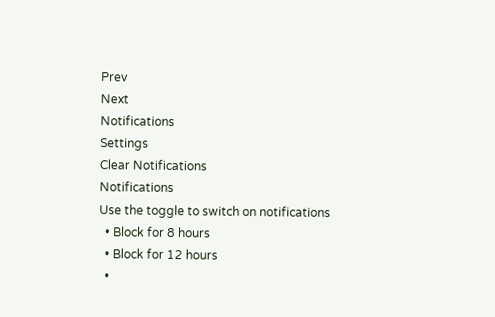Prev
Next
Notifications
Settings
Clear Notifications
Notifications
Use the toggle to switch on notifications
  • Block for 8 hours
  • Block for 12 hours
  •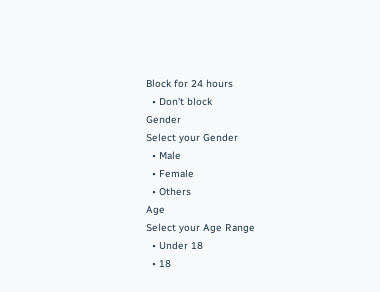Block for 24 hours
  • Don't block
Gender
Select your Gender
  • Male
  • Female
  • Others
Age
Select your Age Range
  • Under 18
  • 18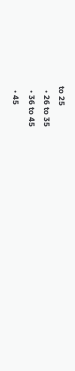to 25
  • 26 to 35
  • 36 to 45
  • 45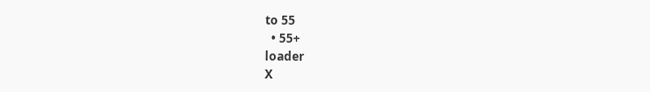to 55
  • 55+
loader
X